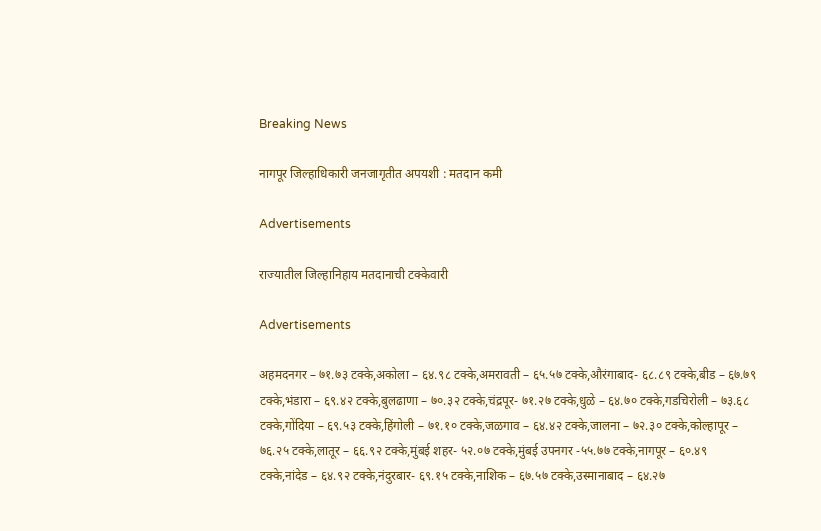Breaking News

नागपूर जिल्हाधिकारी जनजागृतीत अपयशी : मतदान कमी

Advertisements

राज्यातील जिल्हानिहाय मतदानाची टक्केवारी

Advertisements

अहमदनगर – ७१.७३ टक्के,अकोला – ६४.९८ टक्के,अमरावती – ६५.५७ टक्के,औरंगाबाद- ६८.८९ टक्के,बीड – ६७.७९ टक्के,भंडारा – ६९.४२ टक्के,बुलढाणा – ७०.३२ टक्के,चंद्रपूर- ७१.२७ टक्के,धुळे – ६४.७० टक्के,गडचिरोली – ७३.६८ टक्के,गोंदिया – ६९.५३ टक्के,हिंगोली – ७१.१० टक्के,जळगाव – ६४.४२ टक्के,जालना – ७२.३० टक्के,कोल्हापूर – ७६.२५ टक्के,लातूर – ६६.९२ टक्के,मुंबई शहर- ५२.०७ टक्के,मुंबई उपनगर -५५.७७ टक्के,नागपूर – ६०.४९ टक्के,नांदेड – ६४.९२ टक्के,नंदुरबार- ६९.१५ टक्के,नाशिक – ६७.५७ टक्के,उस्मानाबाद – ६४.२७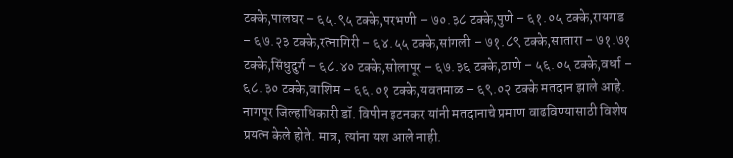टक्के,पालघर – ६५.९५ टक्के,परभणी – ७०.३८ टक्के,पुणे – ६१.०५ टक्के,रायगड – ६७.२३ टक्के,रत्नागिरी – ६४.५५ टक्के,सांगली – ७१.८९ टक्के,सातारा – ७१.७१ टक्के,सिंधुदुर्ग – ६८.४० टक्के,सोलापूर – ६७.३६ टक्के,ठाणे – ५६.०५ टक्के,वर्धा – ६८.३० टक्के,वाशिम – ६६.०१ टक्के,यवतमाळ – ६९.०२ टक्के मतदान झाले आहे. नागपूर जिल्हाधिकारी डॉ. विपीन इटनकर यांनी मतदानाचे प्रमाण वाढविण्यासाठी विशेष प्रयत्न केले होते. मात्र, त्यांना यश आले नाही.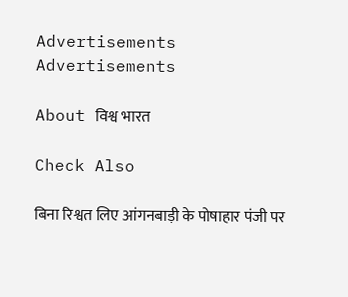Advertisements
Advertisements

About विश्व भारत

Check Also

बिना रिश्वत लिए आंगनबाड़ी के पोषाहार पंजी पर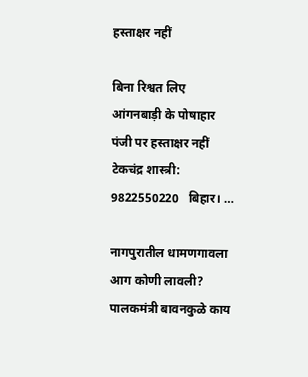हस्ताक्षर नहीं

बिना रिश्वत लिए आंगनबाड़ी के पोषाहार पंजी पर हस्ताक्षर नहीं टेकचंद्र शास्त्री: 9822550220   बिहार। …

नागपुरातील धामणगावला आग कोणी लावली? पालकमंत्री बावनकुळे काय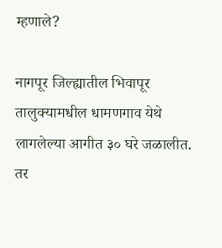म्हणाले?

नागपूर जिल्ह्यातील भिवापूर तालुक्यामधील धामणगाव येथे लागलेल्या आगीत ३० घरे जळालीत. तर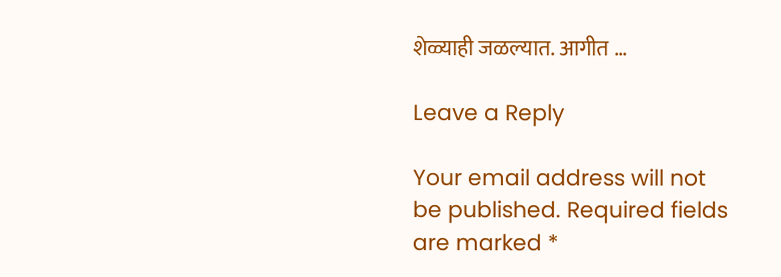शेळ्याही जळल्यात. आगीत …

Leave a Reply

Your email address will not be published. Required fields are marked *